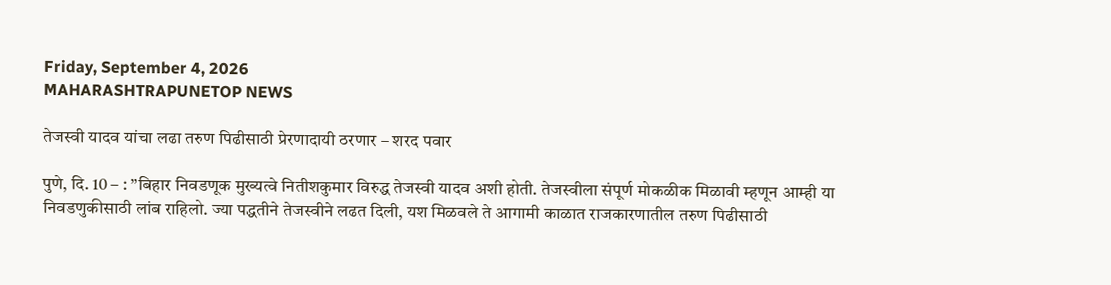Friday, September 4, 2026
MAHARASHTRAPUNETOP NEWS

तेजस्वी यादव यांचा लढा तरुण पिढीसाठी प्रेरणादायी ठरणार – शरद पवार

पुणे, दि. 10 – : ”बिहार निवडणूक मुख्यत्वे नितीशकुमार विरुद्ध तेजस्वी यादव अशी होती. तेजस्वीला संपूर्ण मोकळीक मिळावी म्हणून आम्ही या निवडणुकीसाठी लांब राहिलो. ज्या पद्धतीने तेजस्वीने लढत दिली, यश मिळवले ते आगामी काळात राजकारणातील तरुण पिढीसाठी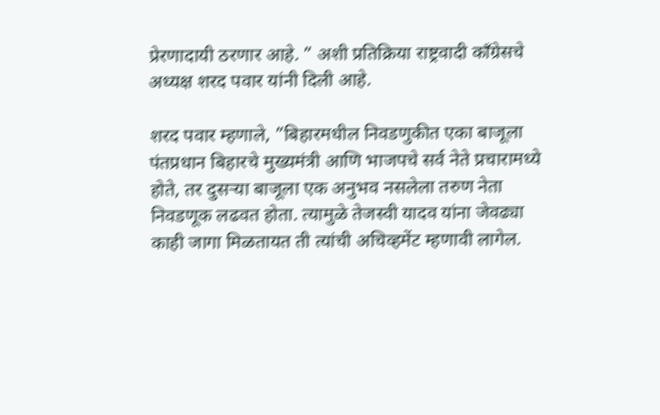प्रेरणादायी ठरणार आहे. ” अशी प्रतिक्रिया राष्ट्रवादी काँग्रेसचे अध्यक्ष शरद पवार यांनी दिली आहे.

शरद पवार म्हणाले, ”बिहारमधील निवडणुकीत एका बाजूला पंतप्रधान बिहारचे मुख्यमंत्री आणि भाजपचे सर्व नेते प्रचारामध्ये होते, तर दुसर्‍या बाजूला एक अनुभव नसलेला तरुण नेता निवडणूक लढवत होता. त्यामुळे तेजस्वी यादव यांना जेवढ्या काही जागा मिळतायत ती त्यांची अचिव्हमेंट म्हणावी लागेल.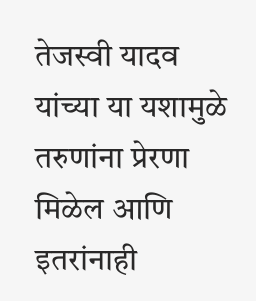तेजस्वी यादव यांच्या या यशामुळे तरुणांना प्रेरणा मिळेल आणि इतरांनाही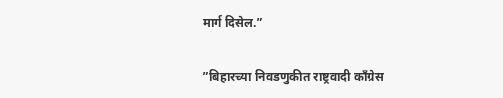मार्ग दिसेल.”


”बिहारच्या निवडणुकीत राष्ट्रवादी काँग्रेस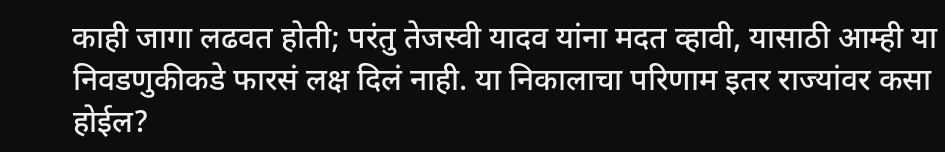काही जागा लढवत होती; परंतु तेजस्वी यादव यांना मदत व्हावी, यासाठी आम्ही या निवडणुकीकडे फारसं लक्ष दिलं नाही. या निकालाचा परिणाम इतर राज्यांवर कसा होईल?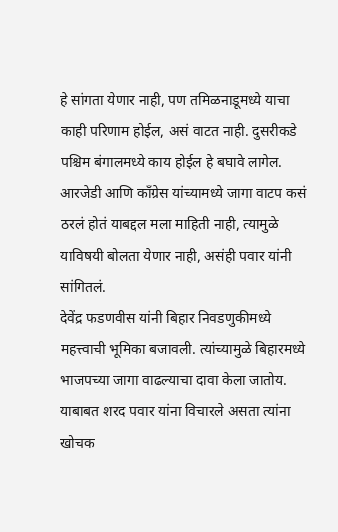हे सांगता येणार नाही, पण तमिळनाडूमध्ये याचा काही परिणाम होईल, असं वाटत नाही. दुसरीकडे पश्चिम बंगालमध्ये काय होईल हे बघावे लागेल. आरजेडी आणि काँग्रेस यांच्यामध्ये जागा वाटप कसं ठरलं होतं याबद्दल मला माहिती नाही, त्यामुळे याविषयी बोलता येणार नाही, असंही पवार यांनी सांगितलं.
देवेंद्र फडणवीस यांनी बिहार निवडणुकीमध्ये महत्त्वाची भूमिका बजावली. त्यांच्यामुळे बिहारमध्ये भाजपच्या जागा वाढल्याचा दावा केला जातोय. याबाबत शरद पवार यांना विचारले असता त्यांना खोचक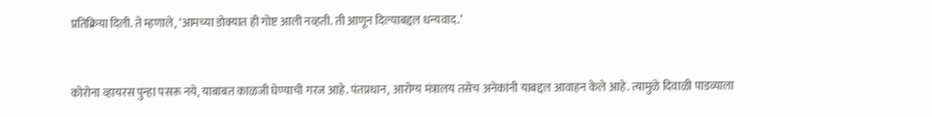प्रतिक्रिया दिली. ते म्हणाले, ‘आमच्या डोक्यात ही गोष्ट आली नव्हती. ती आणून दिल्याबद्दल धन्यवाद.’


कोरोना व्हायरस पुन्हा पसरू नये, याबाबत काळजी घेण्याची गरज आहे. पंतप्रधान, आरोग्य मंत्रालय तसेच अनेकांनी याबद्दल आवाहन केले आहे. त्यामुळे दिवाळी पाडव्याला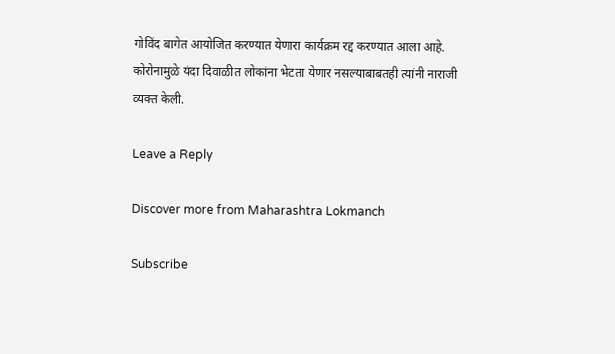गोविंद बागेत आयोजित करण्यात येणारा कार्यक्रम रद्द करण्यात आला आहे. कोरोनामुळे यंदा दिवाळीत लोकांना भेटता येणार नसल्याबाबतही त्यांनी नाराजी व्यक्त केली.

Leave a Reply

Discover more from Maharashtra Lokmanch

Subscribe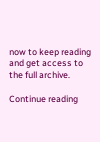now to keep reading and get access to the full archive.

Continue reading